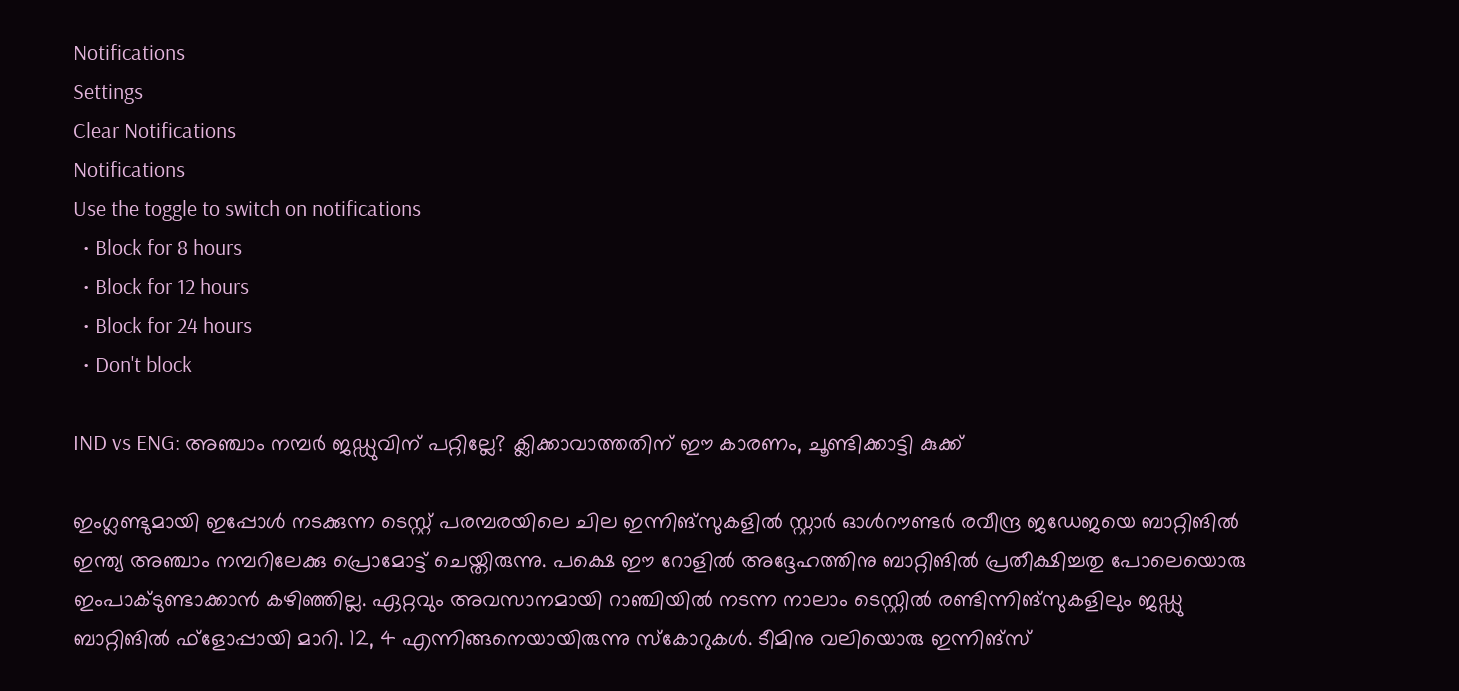Notifications
Settings
Clear Notifications
Notifications
Use the toggle to switch on notifications
  • Block for 8 hours
  • Block for 12 hours
  • Block for 24 hours
  • Don't block

IND vs ENG: അഞ്ചാം നമ്പര്‍ ജഡ്ഡുവിന് പറ്റില്ലേ? ക്ലിക്കാവാത്തതിന് ഈ കാരണം, ചൂണ്ടിക്കാട്ടി കുക്ക്

ഇംഗ്ലണ്ടുമായി ഇപ്പോള്‍ നടക്കുന്ന ടെസ്റ്റ് പരമ്പരയിലെ ചില ഇന്നിങ്‌സുകളില്‍ സ്റ്റാര്‍ ഓള്‍റൗണ്ടര്‍ രവീന്ദ്ര ജഡേജയെ ബാറ്റിങില്‍ ഇന്ത്യ അഞ്ചാം നമ്പറിലേക്കു പ്രൊമോട്ട് ചെയ്തിരുന്നു. പക്ഷെ ഈ റോളില്‍ അദ്ദേഹത്തിനു ബാറ്റിങില്‍ പ്രതീക്ഷിച്ചതു പോലെയൊരു ഇംപാക്ടുണ്ടാക്കാന്‍ കഴിഞ്ഞില്ല. ഏറ്റവും അവസാനമായി റാഞ്ചിയില്‍ നടന്ന നാലാം ടെസ്റ്റില്‍ രണ്ടിന്നിങ്‌സുകളിലും ജഡ്ഡു ബാറ്റിങില്‍ ഫ്‌ളോപ്പായി മാറി. 12, 4 എന്നിങ്ങനെയായിരുന്നു സ്‌കോറുകള്‍. ടീമിനു വലിയൊരു ഇന്നിങ്‌സ്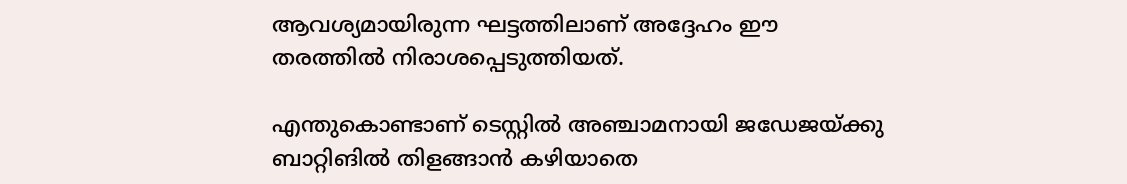ആവശ്യമായിരുന്ന ഘട്ടത്തിലാണ് അദ്ദേഹം ഈ തരത്തില്‍ നിരാശപ്പെടുത്തിയത്.

എന്തുകൊണ്ടാണ് ടെസ്റ്റില്‍ അഞ്ചാമനായി ജഡേജയ്ക്കു ബാറ്റിങില്‍ തിളങ്ങാന്‍ കഴിയാതെ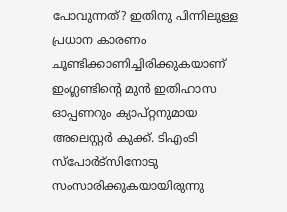പോവുന്നത്? ഇതിനു പിന്നിലുള്ള പ്രധാന കാരണം ചൂണ്ടിക്കാണിച്ചിരിക്കുകയാണ് ഇംഗ്ലണ്ടിന്റെ മുന്‍ ഇതിഹാസ ഓപ്പണറും ക്യാപ്റ്റനുമായ അലെസ്റ്റര്‍ കുക്ക്. ടിഎംടി സ്‌പോര്‍ട്‌സിനോടു സംസാരിക്കുകയായിരുന്നു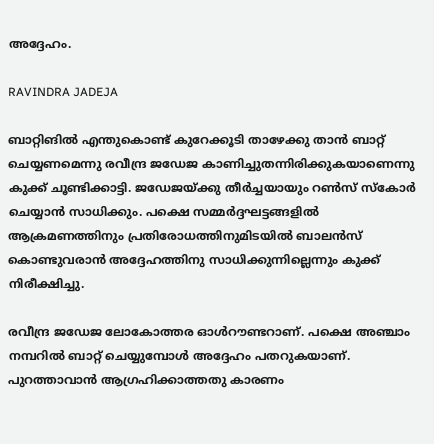അദ്ദേഹം.

RAVINDRA JADEJA

ബാറ്റിങില്‍ എന്തുകൊണ്ട് കുറേക്കൂടി താഴേക്കു താന്‍ ബാറ്റ് ചെയ്യണമെന്നു രവീന്ദ്ര ജഡേജ കാണിച്ചുതന്നിരിക്കുകയാണെന്നു കുക്ക് ചൂണ്ടിക്കാട്ടി. ജഡേജയ്ക്കു തീര്‍ച്ചയായും റണ്‍സ് സ്‌കോര്‍ ചെയ്യാന്‍ സാധിക്കും. പക്ഷെ സമ്മര്‍ദ്ദഘട്ടങ്ങളില്‍ ആക്രമണത്തിനും പ്രതിരോധത്തിനുമിടയില്‍ ബാലന്‍സ് കൊണ്ടുവരാന്‍ അദ്ദേഹത്തിനു സാധിക്കുന്നില്ലെന്നും കുക്ക് നിരീക്ഷിച്ചു.

രവീന്ദ്ര ജഡേജ ലോകോത്തര ഓള്‍റൗണ്ടറാണ്. പക്ഷെ അഞ്ചാം നമ്പറില്‍ ബാറ്റ് ചെയ്യുമ്പോള്‍ അദ്ദേഹം പതറുകയാണ്. പുറത്താവാന്‍ ആഗ്രഹിക്കാത്തതു കാരണം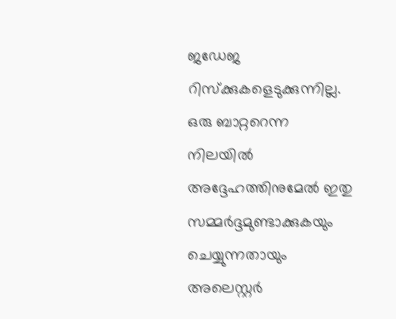ജഡേജ റിസ്‌ക്കുകളെടുക്കുന്നില്ല. ഒരു ബാറ്ററെന്ന നിലയില്‍ അദ്ദേഹത്തിനുമേല്‍ ഇതു സമ്മര്‍ദ്ദമുണ്ടാക്കുകയും ചെയ്യുന്നതായും അലെസ്റ്റര്‍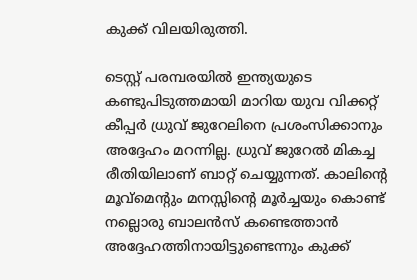കുക്ക് വിലയിരുത്തി.

ടെസ്റ്റ് പരമ്പരയില്‍ ഇന്ത്യയുടെ കണ്ടുപിടുത്തമായി മാറിയ യുവ വിക്കറ്റ് കീപ്പര്‍ ധ്രുവ് ജുറേലിനെ പ്രശംസിക്കാനും അദ്ദേഹം മറന്നില്ല. ധ്രുവ് ജുറേല്‍ മികച്ച രീതിയിലാണ് ബാറ്റ് ചെയ്യുന്നത്. കാലിന്റെ മൂവ്‌മെന്റും മനസ്സിന്റെ മൂര്‍ച്ചയും കൊണ്ട് നല്ലൊരു ബാലന്‍സ് കണ്ടെത്താന്‍ അദ്ദേഹത്തിനായിട്ടുണ്ടെന്നും കുക്ക്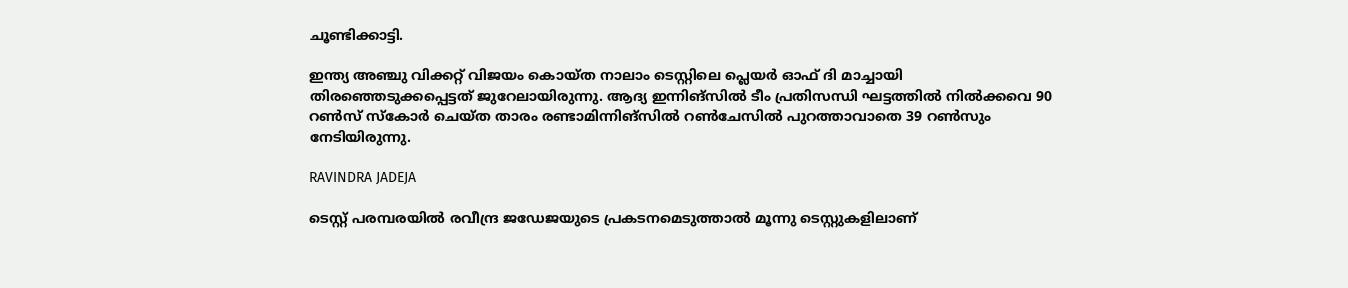ചൂണ്ടിക്കാട്ടി.

ഇന്ത്യ അഞ്ചു വിക്കറ്റ് വിജയം കൊയ്ത നാലാം ടെസ്റ്റിലെ പ്ലെയര്‍ ഓഫ് ദി മാച്ചായി തിരഞ്ഞെടുക്കപ്പെട്ടത് ജുറേലായിരുന്നു. ആദ്യ ഇന്നിങ്‌സില്‍ ടീം പ്രതിസന്ധി ഘട്ടത്തില്‍ നില്‍ക്കവെ 90 റണ്‍സ് സ്‌കോര്‍ ചെയ്ത താരം രണ്ടാമിന്നിങ്‌സില്‍ റണ്‍ചേസില്‍ പുറത്താവാതെ 39 റണ്‍സും നേടിയിരുന്നു.

RAVINDRA JADEJA

ടെസ്റ്റ് പരമ്പരയില്‍ രവീന്ദ്ര ജഡേജയുടെ പ്രകടനമെടുത്താല്‍ മൂന്നു ടെസ്റ്റുകളിലാണ്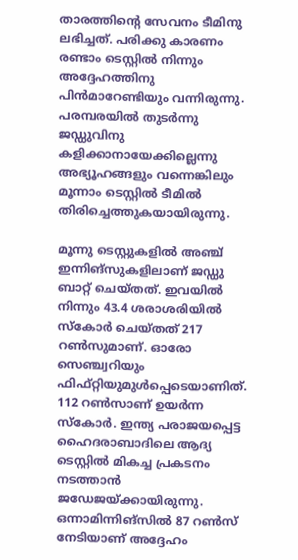താരത്തിന്റെ സേവനം ടീമിനു ലഭിച്ചത്. പരിക്കു കാരണം രണ്ടാം ടെസ്റ്റില്‍ നിന്നും അദ്ദേഹത്തിനു പിന്‍മാറേണ്ടിയും വന്നിരുന്നു. പരമ്പരയില്‍ തുടര്‍ന്നു ജഡ്ഡുവിനു കളിക്കാനായേക്കില്ലെന്നു അഭ്യൂഹങ്ങളും വന്നെങ്കിലും മൂന്നാം ടെസ്റ്റില്‍ ടീമില്‍ തിരിച്ചെത്തുകയായിരുന്നു.

മൂന്നു ടെസ്റ്റുകളില്‍ അഞ്ച് ഇന്നിങ്‌സുകളിലാണ് ജഡ്ഡു ബാറ്റ് ചെയ്തത്. ഇവയില്‍ നിന്നും 43.4 ശരാശരിയില്‍ സ്‌കോര്‍ ചെയ്തത് 217 റണ്‍സുമാണ്. ഓരോ സെഞ്ച്വറിയും ഫിഫ്റ്റിയുമുള്‍പ്പെടെയാണിത്. 112 റണ്‍സാണ് ഉയര്‍ന്ന സ്‌കോര്‍. ഇന്ത്യ പരാജയപ്പെട്ട ഹൈദരാബാദിലെ ആദ്യ ടെസ്റ്റില്‍ മികച്ച പ്രകടനം നടത്താന്‍ ജഡേജയ്ക്കായിരുന്നു. ഒന്നാമിന്നിങ്‌സില്‍ 87 റണ്‍സ് നേടിയാണ് അദ്ദേഹം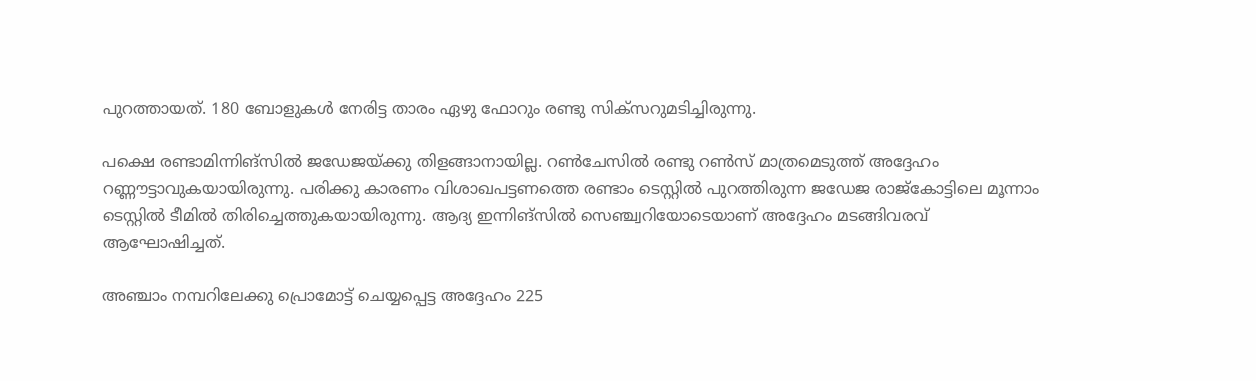പുറത്തായത്. 180 ബോളുകള്‍ നേരിട്ട താരം ഏഴു ഫോറും രണ്ടു സിക്‌സറുമടിച്ചിരുന്നു.

പക്ഷെ രണ്ടാമിന്നിങ്‌സില്‍ ജഡേജയ്ക്കു തിളങ്ങാനായില്ല. റണ്‍ചേസില്‍ രണ്ടു റണ്‍സ് മാത്രമെടുത്ത് അദ്ദേഹം റണ്ണൗട്ടാവുകയായിരുന്നു. പരിക്കു കാരണം വിശാഖപട്ടണത്തെ രണ്ടാം ടെസ്റ്റില്‍ പുറത്തിരുന്ന ജഡേജ രാജ്‌കോട്ടിലെ മൂന്നാം ടെസ്റ്റില്‍ ടീമില്‍ തിരിച്ചെത്തുകയായിരുന്നു. ആദ്യ ഇന്നിങ്‌സില്‍ സെഞ്ച്വറിയോടെയാണ് അദ്ദേഹം മടങ്ങിവരവ് ആഘോഷിച്ചത്.

അഞ്ചാം നമ്പറിലേക്കു പ്രൊമോട്ട് ചെയ്യപ്പെട്ട അദ്ദേഹം 225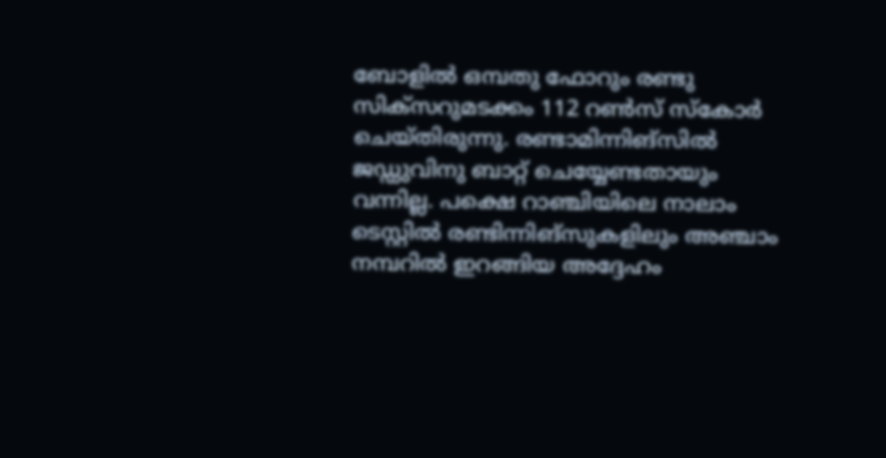ബോളില്‍ ഒമ്പതു ഫോറും രണ്ടു സിക്‌സറുമടക്കം 112 റണ്‍സ് സ്‌കോര്‍ ചെയ്തിരുന്നു. രണ്ടാമിന്നിങ്‌സില്‍ ജഡ്ഡുവിനു ബാറ്റ് ചെയ്യേണ്ടതായും വന്നില്ല. പക്ഷെ റാഞ്ചിയിലെ നാലാം ടെസ്റ്റില്‍ രണ്ടിന്നിങ്‌സുകളിലും അഞ്ചാം നമ്പറില്‍ ഇറങ്ങിയ അദ്ദേഹം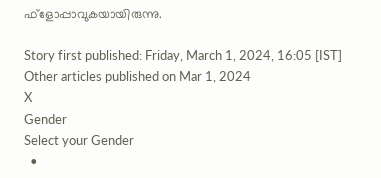ഫ്‌ളോപ്പാവുകയായിരുന്നു.

Story first published: Friday, March 1, 2024, 16:05 [IST]
Other articles published on Mar 1, 2024
X
Gender
Select your Gender
  •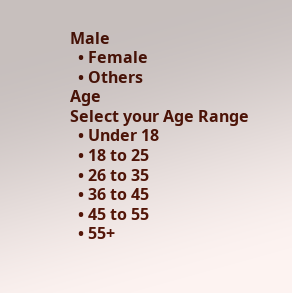Male
  • Female
  • Others
Age
Select your Age Range
  • Under 18
  • 18 to 25
  • 26 to 35
  • 36 to 45
  • 45 to 55
  • 55+